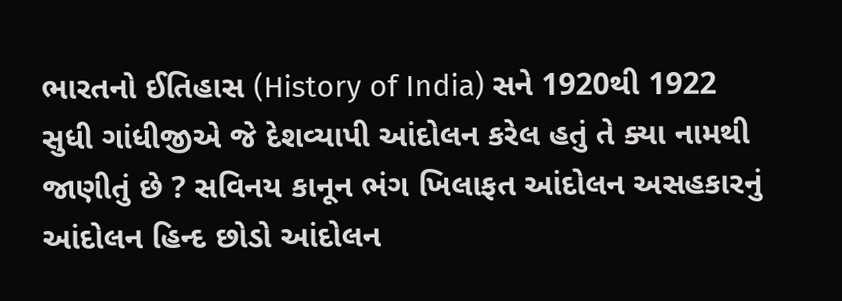ભારતનો ઈતિહાસ (History of India) સને 1920થી 1922 સુધી ગાંધીજીએ જે દેશવ્યાપી આંદોલન કરેલ હતું તે ક્યા નામથી જાણીતું છે ? સવિનય કાનૂન ભંગ ખિલાફત આંદોલન અસહકારનું આંદોલન હિન્દ છોડો આંદોલન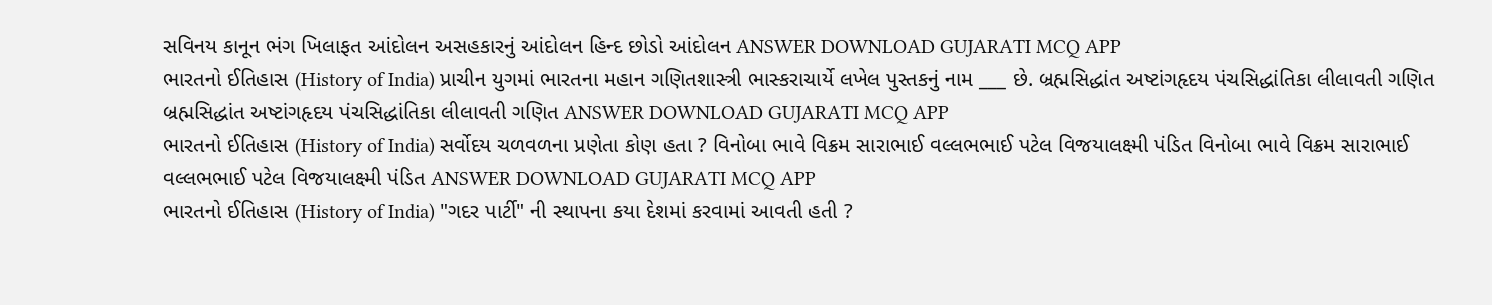સવિનય કાનૂન ભંગ ખિલાફત આંદોલન અસહકારનું આંદોલન હિન્દ છોડો આંદોલન ANSWER DOWNLOAD GUJARATI MCQ APP
ભારતનો ઈતિહાસ (History of India) પ્રાચીન યુગમાં ભારતના મહાન ગણિતશાસ્ત્રી ભાસ્કરાચાર્યે લખેલ પુસ્તકનું નામ ___ છે. બ્રહ્મસિદ્ધાંત અષ્ટાંગહૃદય પંચસિદ્ધાંતિકા લીલાવતી ગણિત બ્રહ્મસિદ્ધાંત અષ્ટાંગહૃદય પંચસિદ્ધાંતિકા લીલાવતી ગણિત ANSWER DOWNLOAD GUJARATI MCQ APP
ભારતનો ઈતિહાસ (History of India) સર્વોદય ચળવળના પ્રણેતા કોણ હતા ? વિનોબા ભાવે વિક્રમ સારાભાઈ વલ્લભભાઈ પટેલ વિજયાલક્ષ્મી પંડિત વિનોબા ભાવે વિક્રમ સારાભાઈ વલ્લભભાઈ પટેલ વિજયાલક્ષ્મી પંડિત ANSWER DOWNLOAD GUJARATI MCQ APP
ભારતનો ઈતિહાસ (History of India) "ગદર પાર્ટી" ની સ્થાપના કયા દેશમાં કરવામાં આવતી હતી ?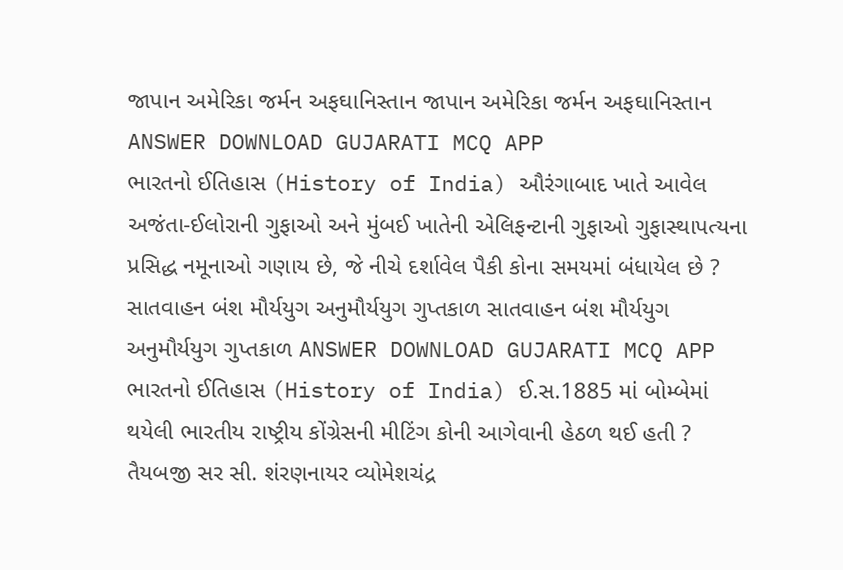જાપાન અમેરિકા જર્મન અફઘાનિસ્તાન જાપાન અમેરિકા જર્મન અફઘાનિસ્તાન ANSWER DOWNLOAD GUJARATI MCQ APP
ભારતનો ઈતિહાસ (History of India) ઔરંગાબાદ ખાતે આવેલ અજંતા-ઈલોરાની ગુફાઓ અને મુંબઈ ખાતેની એલિફન્ટાની ગુફાઓ ગુફાસ્થાપત્યના પ્રસિદ્ધ નમૂનાઓ ગણાય છે, જે નીચે દર્શાવેલ પૈકી કોના સમયમાં બંધાયેલ છે ? સાતવાહન બંશ મૌર્યયુગ અનુમૌર્યયુગ ગુપ્તકાળ સાતવાહન બંશ મૌર્યયુગ અનુમૌર્યયુગ ગુપ્તકાળ ANSWER DOWNLOAD GUJARATI MCQ APP
ભારતનો ઈતિહાસ (History of India) ઈ.સ.1885 માં બોમ્બેમાં થયેલી ભારતીય રાષ્ટ્રીય કોંગ્રેસની મીટિંગ કોની આગેવાની હેઠળ થઈ હતી ? તૈયબજી સર સી. શંરણનાયર વ્યોમેશચંદ્ર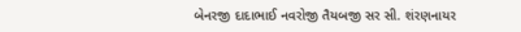બેનરજી દાદાભાઈ નવરોજી તૈયબજી સર સી. શંરણનાયર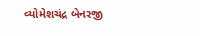વ્યોમેશચંદ્ર બેનરજી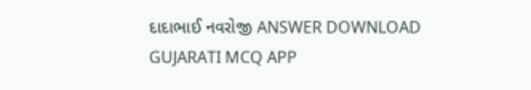દાદાભાઈ નવરોજી ANSWER DOWNLOAD GUJARATI MCQ APP